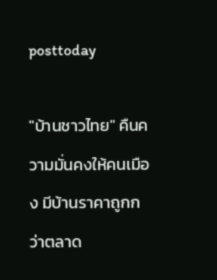posttoday

"บ้านชาวไทย" คืนความมั่นคงให้คนเมือง มีบ้านราคาถูกกว่าตลาด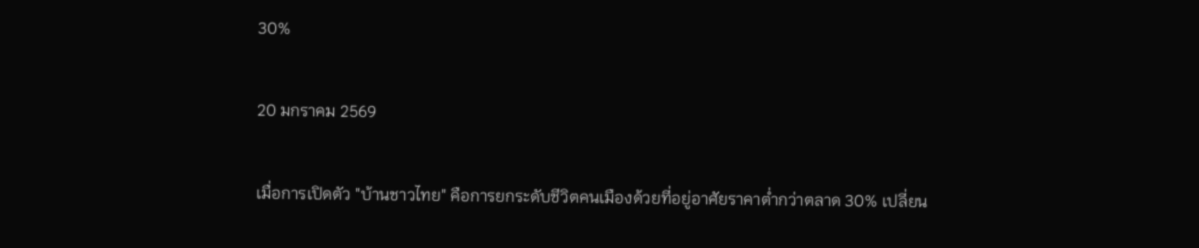30%

20 มกราคม 2569

เมื่อการเปิดตัว "บ้านชาวไทย" คือการยกระดับชีวิตคนเมืองด้วยที่อยู่อาศัยราคาต่ำกว่าตลาด 30% เปลี่ยน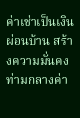ค่าเช่าเป็นเงินผ่อนบ้าน สร้างความมั่นคงท่ามกลางค่า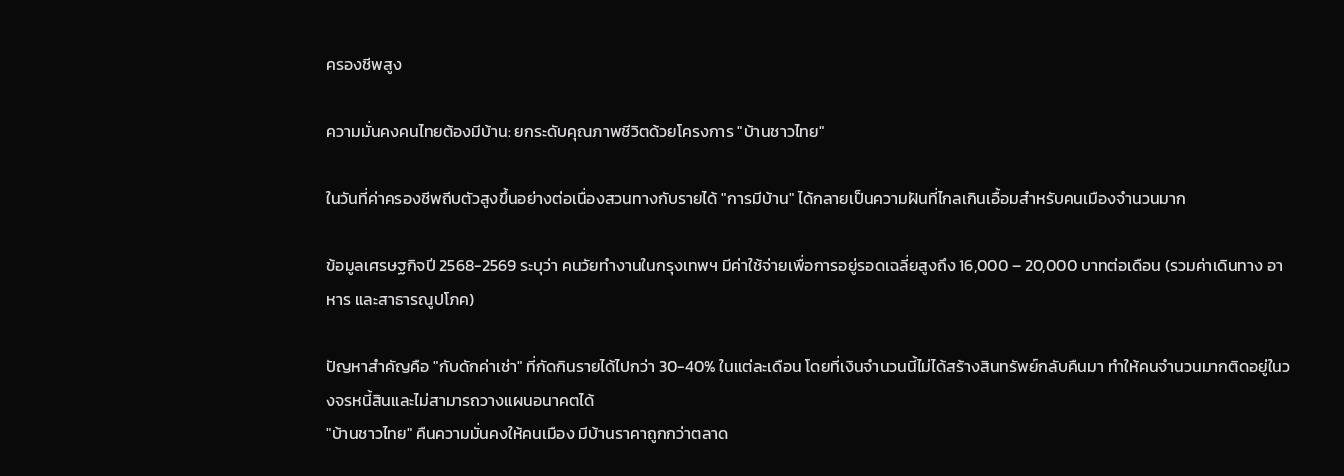ครองชีพสูง

ความมั่นคงคนไทยต้องมีบ้าน: ยกระดับคุณภาพชีวิตด้วยโครงการ "บ้านชาวไทย"

ในวันที่ค่าครองชีพถีบตัวสูงขึ้นอย่างต่อเนื่องสวนทางกับรายได้ "การมีบ้าน" ได้กลายเป็นความฝันที่ไกลเกินเอื้อมสำหรับคนเมืองจำนวนมาก

ข้อมูลเศรษฐกิจปี 2568-2569 ระบุว่า คนวัยทำงานในกรุงเทพฯ มีค่าใช้จ่ายเพื่อการอยู่รอดเฉลี่ยสูงถึง 16,000 – 20,000 บาทต่อเดือน (รวมค่าเดินทาง อาหาร และสาธารณูปโภค)

ปัญหาสำคัญคือ "กับดักค่าเช่า" ที่กัดกินรายได้ไปกว่า 30-40% ในแต่ละเดือน โดยที่เงินจำนวนนี้ไม่ได้สร้างสินทรัพย์กลับคืนมา ทำให้คนจำนวนมากติดอยู่ในวงจรหนี้สินและไม่สามารถวางแผนอนาคตได้
"บ้านชาวไทย" คืนความมั่นคงให้คนเมือง มีบ้านราคาถูกกว่าตลาด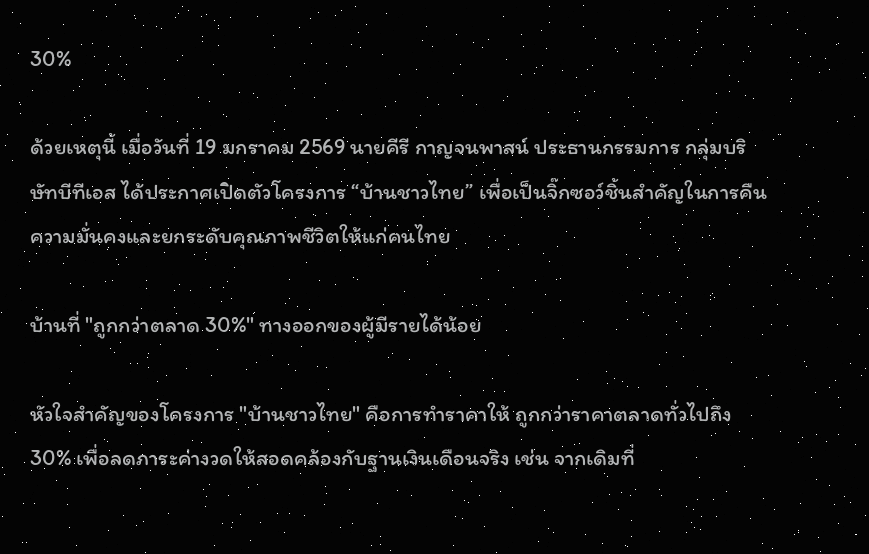30%

ด้วยเหตุนี้ เมื่อวันที่ 19 มกราคม 2569 นายคีรี กาญจนพาสน์ ประธานกรรมการ กลุ่มบริษัทบีทีเอส ได้ประกาศเปิดตัวโครงการ “บ้านชาวไทย” เพื่อเป็นจิ๊กซอว์ชิ้นสำคัญในการคืนความมั่นคงและยกระดับคุณภาพชีวิตให้แก่คนไทย

บ้านที่ "ถูกกว่าตลาด 30%" ทางออกของผู้มีรายได้น้อย

หัวใจสำคัญของโครงการ "บ้านชาวไทย" คือการทำราคาให้ ถูกกว่าราคาตลาดทั่วไปถึง 30% เพื่อลดภาระค่างวดให้สอดคล้องกับฐานเงินเดือนจริง เช่น จากเดิมที่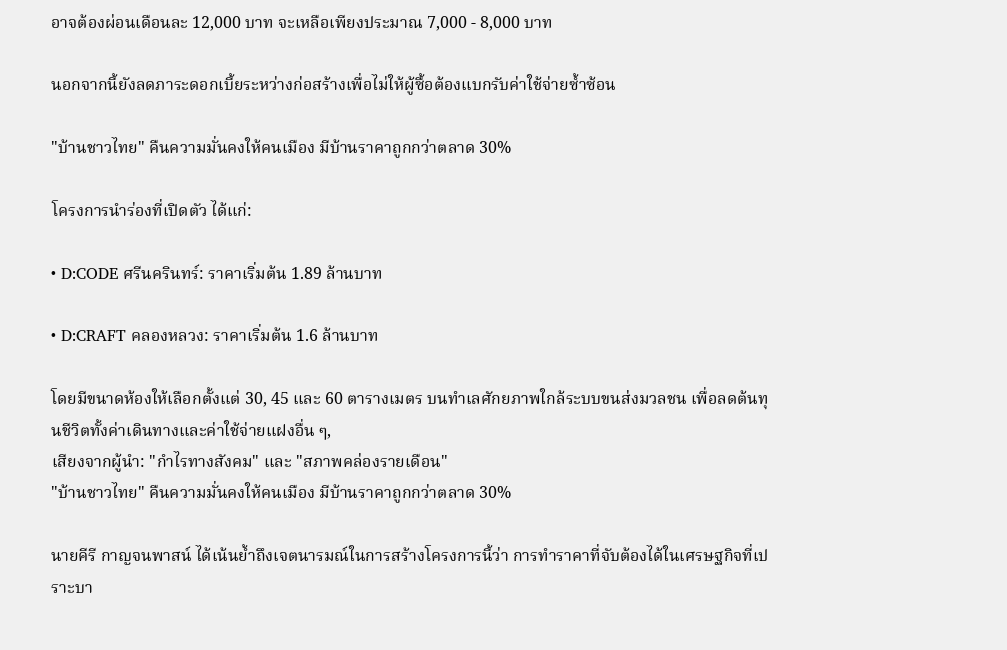อาจต้องผ่อนเดือนละ 12,000 บาท จะเหลือเพียงประมาณ 7,000 - 8,000 บาท

นอกจากนี้ยังลดภาระดอกเบี้ยระหว่างก่อสร้างเพื่อไม่ให้ผู้ซื้อต้องแบกรับค่าใช้จ่ายซ้ำซ้อน

"บ้านชาวไทย" คืนความมั่นคงให้คนเมือง มีบ้านราคาถูกกว่าตลาด 30%

โครงการนำร่องที่เปิดตัว ได้แก่:

• D:CODE ศรีนครินทร์: ราคาเริ่มต้น 1.89 ล้านบาท

• D:CRAFT คลองหลวง: ราคาเริ่มต้น 1.6 ล้านบาท

โดยมีขนาดห้องให้เลือกตั้งแต่ 30, 45 และ 60 ตารางเมตร บนทำเลศักยภาพใกล้ระบบขนส่งมวลชน เพื่อลดต้นทุนชีวิตทั้งค่าเดินทางและค่าใช้จ่ายแฝงอื่น ๆ,
เสียงจากผู้นำ: "กำไรทางสังคม" และ "สภาพคล่องรายเดือน"
"บ้านชาวไทย" คืนความมั่นคงให้คนเมือง มีบ้านราคาถูกกว่าตลาด 30%

นายคีรี กาญจนพาสน์ ได้เน้นย้ำถึงเจตนารมณ์ในการสร้างโครงการนี้ว่า การทำราคาที่จับต้องได้ในเศรษฐกิจที่เปราะบา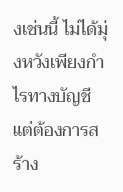งเช่นนี้ ไม่ได้มุ่งหวังเพียงกำไรทางบัญชี แต่ต้องการสร้าง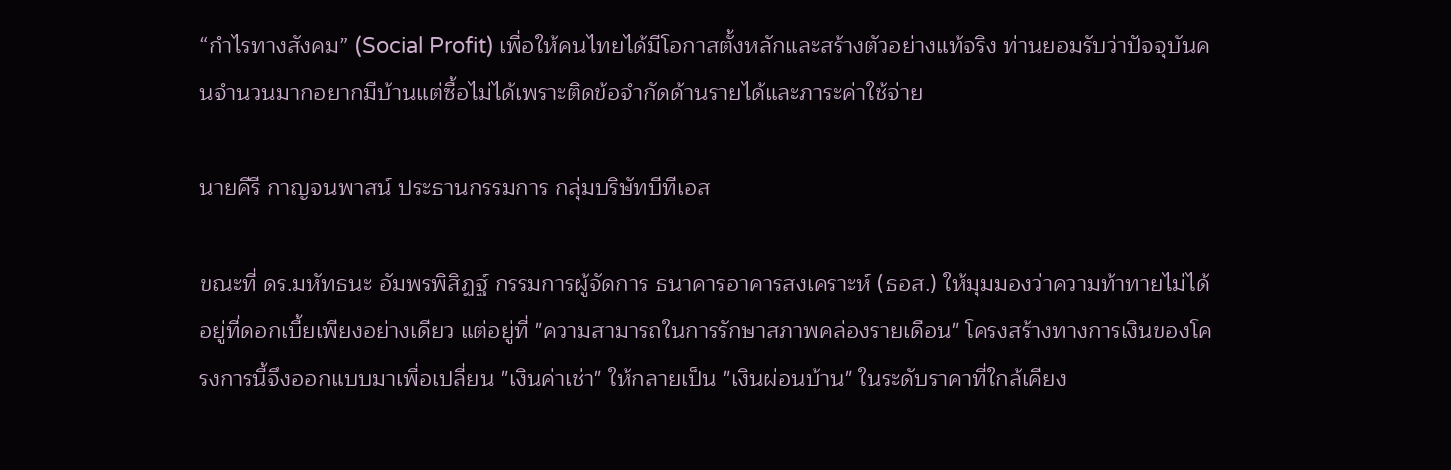“กำไรทางสังคม” (Social Profit) เพื่อให้คนไทยได้มีโอกาสตั้งหลักและสร้างตัวอย่างแท้จริง ท่านยอมรับว่าปัจจุบันคนจำนวนมากอยากมีบ้านแต่ซื้อไม่ได้เพราะติดข้อจำกัดด้านรายได้และภาระค่าใช้จ่าย

นายคีรี กาญจนพาสน์ ประธานกรรมการ กลุ่มบริษัทบีทีเอส

ขณะที่ ดร.มหัทธนะ อัมพรพิสิฏฐ์ กรรมการผู้จัดการ ธนาคารอาคารสงเคราะห์ (ธอส.) ให้มุมมองว่าความท้าทายไม่ได้อยู่ที่ดอกเบี้ยเพียงอย่างเดียว แต่อยู่ที่ "ความสามารถในการรักษาสภาพคล่องรายเดือน" โครงสร้างทางการเงินของโครงการนี้จึงออกแบบมาเพื่อเปลี่ยน "เงินค่าเช่า" ให้กลายเป็น "เงินผ่อนบ้าน" ในระดับราคาที่ใกล้เคียง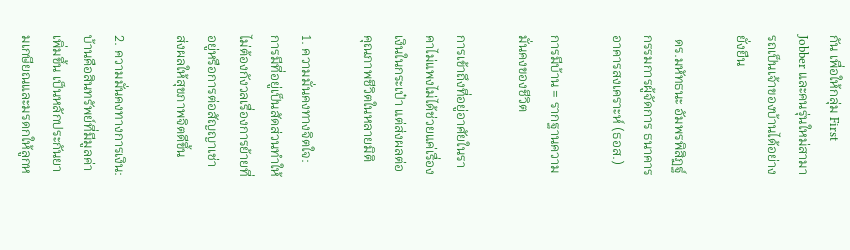กัน เพื่อให้กลุ่ม First Jobber และคนรุ่นใหม่สามารถเป็นเจ้าของบ้านได้อย่างยั่งยืน

 ดร.มหัทธนะ อัมพรพิสิฏฐ์ กรรมการผู้จัดการ ธนาคารอาคารสงเคราะห์ (ธอส.)

การมีบ้าน = รากฐานความมั่นคงของชีวิต

การเข้าถึงที่อยู่อาศัยในราคาไม่แพงไม่ได้ช่วยแค่เรื่องเงินในกระเป๋า แต่ส่งผลต่อคุณภาพชีวิตในหลายมิติ

1. ความมั่นคงทางจิตใจ: การมีที่อยู่เป็นสัดส่วนทำให้ไม่ต้องกังวลเรื่องการย้ายที่อยู่หรือการต่อสัญญาเช่า ส่งผลให้สุขภาพจิตดีขึ้น

2. ความมั่นคงทางการเงิน: บ้านคือสินทรัพย์ที่มีมูลค่าเพิ่มขึ้น เป็นหลักประกันยามเกษียณและมรดกให้ลูกห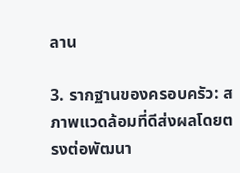ลาน

3. รากฐานของครอบครัว: สภาพแวดล้อมที่ดีส่งผลโดยตรงต่อพัฒนา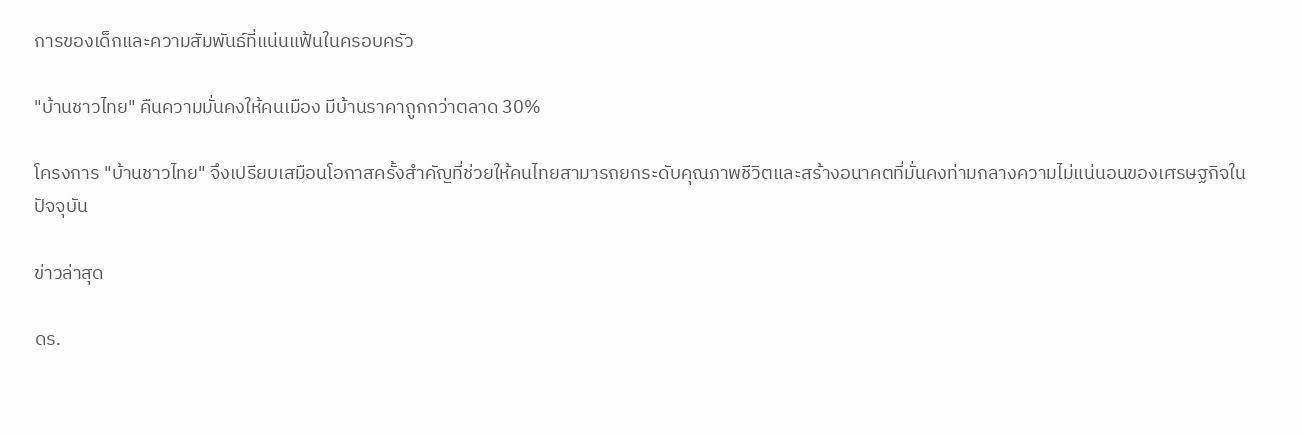การของเด็กและความสัมพันธ์ที่แน่นแฟ้นในครอบครัว

"บ้านชาวไทย" คืนความมั่นคงให้คนเมือง มีบ้านราคาถูกกว่าตลาด 30%

โครงการ "บ้านชาวไทย" จึงเปรียบเสมือนโอกาสครั้งสำคัญที่ช่วยให้คนไทยสามารถยกระดับคุณภาพชีวิตและสร้างอนาคตที่มั่นคงท่ามกลางความไม่แน่นอนของเศรษฐกิจในปัจจุบัน

ข่าวล่าสุด

ดร.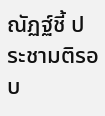ณัฏฐ์ชี้ ประชามติรอบ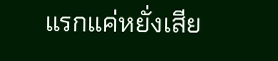แรกแค่หยั่งเสีย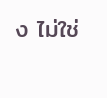ง ไม่ใช่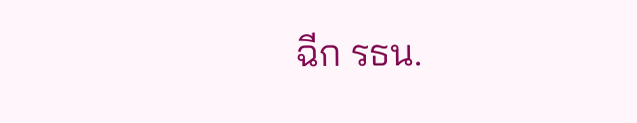ฉีก รธน.